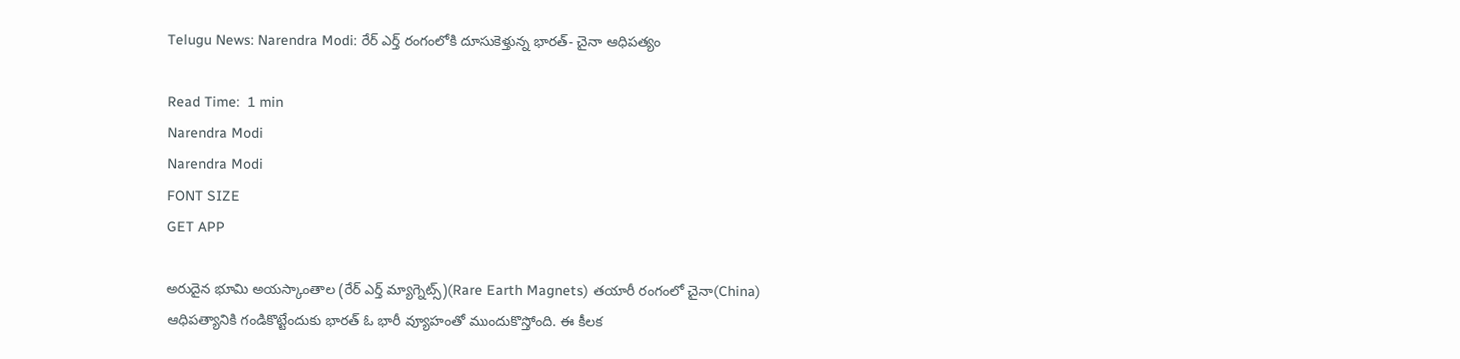Telugu News: Narendra Modi: రేర్ ఎర్త్ రంగంలోకి దూసుకెళ్తున్న భారత్- చైనా ఆధిపత్యం

Read Time:  1 min
Narendra Modi
Narendra Modi
FONT SIZE
GET APP

అరుదైన భూమి అయస్కాంతాల (రేర్ ఎర్త్ మ్యాగ్నెట్స్)(Rare Earth Magnets) తయారీ రంగంలో చైనా(China) ఆధిపత్యానికి గండికొట్టేందుకు భారత్ ఓ భారీ వ్యూహంతో ముందుకొస్తోంది. ఈ కీలక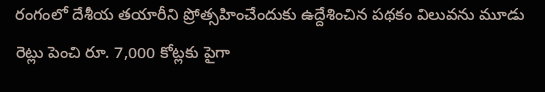రంగంలో దేశీయ తయారీని ప్రోత్సహించేందుకు ఉద్దేశించిన పథకం విలువను మూడు రెట్లు పెంచి రూ. 7,000 కోట్లకు పైగా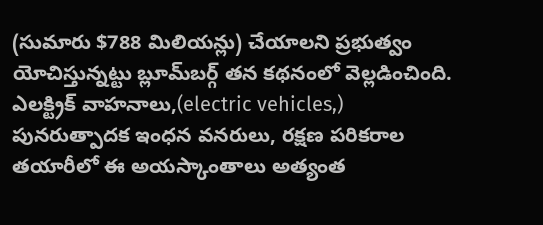(సుమారు $788 మిలియన్లు) చేయాలని ప్రభుత్వం యోచిస్తున్నట్టు బ్లూమ్‌బర్గ్ తన కథనంలో వెల్లడించింది. ఎలక్ట్రిక్ వాహనాలు,(electric vehicles,) పునరుత్పాదక ఇంధన వనరులు, రక్షణ పరికరాల తయారీలో ఈ అయస్కాంతాలు అత్యంత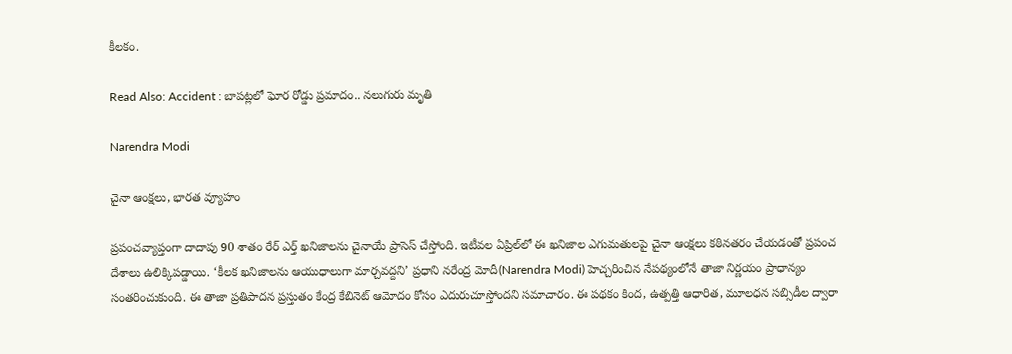కీలకం.

Read Also: Accident : బాపట్లలో ఘోర రోడ్డు ప్రమాదం.. నలుగురు మృతి

Narendra Modi

చైనా ఆంక్షలు, భారత వ్యూహం

ప్రపంచవ్యాప్తంగా దాదాపు 90 శాతం రేర్ ఎర్త్ ఖనిజాలను చైనాయే ప్రాసెస్ చేస్తోంది. ఇటీవల ఏప్రిల్‌లో ఈ ఖనిజాల ఎగుమతులపై చైనా ఆంక్షలు కఠినతరం చేయడంతో ప్రపంచ దేశాలు ఉలిక్కిపడ్డాయి. ‘కీలక ఖనిజాలను ఆయుధాలుగా మార్చవద్దని’ ప్రధాని నరేంద్ర మోదీ(Narendra Modi) హెచ్చరించిన నేపథ్యంలోనే తాజా నిర్ణయం ప్రాధాన్యం సంతరించుకుంది. ఈ తాజా ప్రతిపాదన ప్రస్తుతం కేంద్ర కేబినెట్ ఆమోదం కోసం ఎదురుచూస్తోందని సమాచారం. ఈ పథకం కింద, ఉత్పత్తి ఆధారిత, మూలధన సబ్సిడీల ద్వారా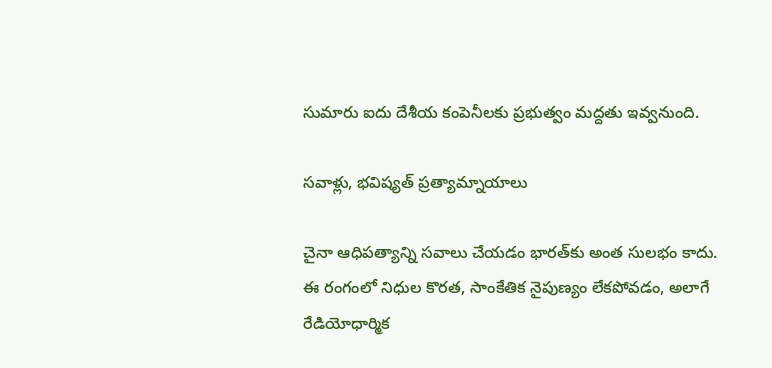సుమారు ఐదు దేశీయ కంపెనీలకు ప్రభుత్వం మద్దతు ఇవ్వనుంది.

సవాళ్లు, భవిష్యత్ ప్రత్యామ్నాయాలు

చైనా ఆధిపత్యాన్ని సవాలు చేయడం భారత్‌కు అంత సులభం కాదు. ఈ రంగంలో నిధుల కొరత, సాంకేతిక నైపుణ్యం లేకపోవడం, అలాగే రేడియోధార్మిక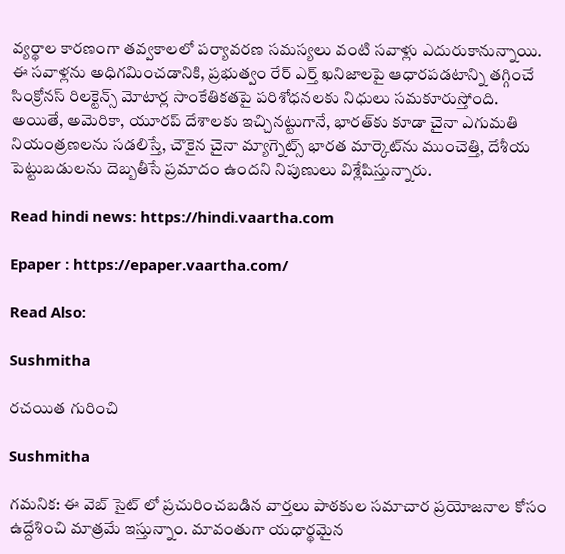వ్యర్థాల కారణంగా తవ్వకాలలో పర్యావరణ సమస్యలు వంటి సవాళ్లు ఎదురుకానున్నాయి. ఈ సవాళ్లను అధిగమించడానికి, ప్రభుత్వం రేర్ ఎర్త్ ఖనిజాలపై ఆధారపడటాన్ని తగ్గించే సింక్రోనస్ రిలక్టెన్స్ మోటార్ల సాంకేతికతపై పరిశోధనలకు నిధులు సమకూరుస్తోంది. అయితే, అమెరికా, యూరప్ దేశాలకు ఇచ్చినట్టుగానే, భారత్‌కు కూడా చైనా ఎగుమతి నియంత్రణలను సడలిస్తే, చౌకైన చైనా మ్యాగ్నెట్స్ భారత మార్కెట్‌ను ముంచెత్తి, దేశీయ పెట్టుబడులను దెబ్బతీసే ప్రమాదం ఉందని నిపుణులు విశ్లేషిస్తున్నారు.

Read hindi news: https://hindi.vaartha.com

Epaper : https://epaper.vaartha.com/

Read Also:

Sushmitha

రచయిత గురించి

Sushmitha

గమనిక: ఈ వెబ్ సైట్ లో ప్రచురించబడిన వార్తలు పాఠకుల సమాచార ప్రయోజనాల కోసం ఉద్దేశించి మాత్రమే ఇస్తున్నాం. మావంతుగా యధార్థమైన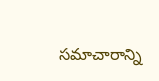సమాచారాన్ని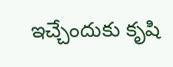ఇచ్చేందుకు కృషి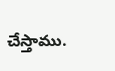చేస్తాము.